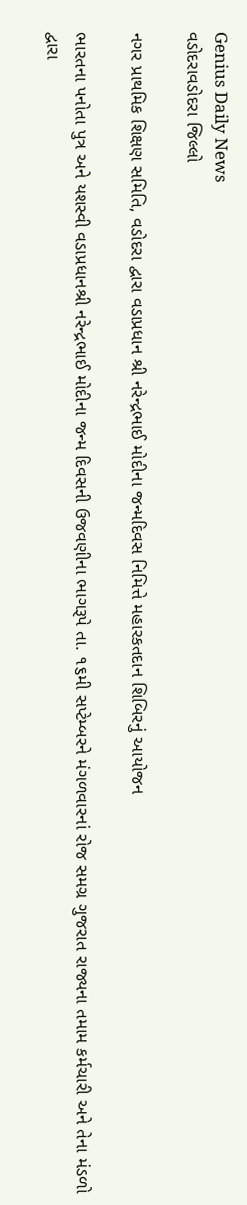Genius Daily News
વડોદરાવડોદરા જિલ્લો

નગર પ્રાથમિક શિક્ષણ સમિતિ, વડોદરા દ્વારા વડાપ્રધાન શ્રી નરેન્દ્રભાઈ મોદીના જન્મદિવસ નિમિત્તે મહારકતદાન શિબિરનું આયોજન

ભારતના પનોતા પુત્ર અને યશસ્વી વડાપ્રધાનશ્રી નરેન્દ્રભાઈ મોદીના જન્મ દિવસની ઉજવણીના ભાગરૂપે તા. ૧૬મી સપ્ટેમ્બરને મંગળવારનાં રોજ સમગ્ર ગુજરાત રાજ્યના તમામ કર્મચારી અને તેના મંડળો દ્વારા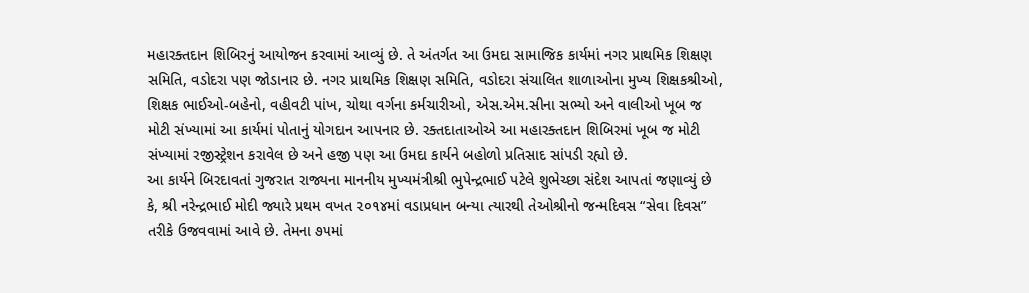મહારક્તદાન શિબિરનું આયોજન કરવામાં આવ્યું છે. તે અંતર્ગત આ ઉમદા સામાજિક કાર્યમાં નગર પ્રાથમિક શિક્ષણ સમિતિ, વડોદરા પણ જોડાનાર છે. નગર પ્રાથમિક શિક્ષણ સમિતિ, વડોદરા સંચાલિત શાળાઓના મુખ્ય શિક્ષકશ્રીઓ, શિક્ષક ભાઈઓ-બહેનો, વહીવટી પાંખ, ચોથા વર્ગના કર્મચારીઓ, એસ.એમ.સીના સભ્યો અને વાલીઓ ખૂબ જ મોટી સંખ્યામાં આ કાર્યમાં પોતાનું યોગદાન આપનાર છે. રક્તદાતાઓએ આ મહારક્તદાન શિબિરમાં ખૂબ જ મોટી સંખ્યામાં રજીસ્ટ્રેશન કરાવેલ છે અને હજી પણ આ ઉમદા કાર્યને બહોળો પ્રતિસાદ સાંપડી રહ્યો છે.
આ કાર્યને બિરદાવતાં ગુજરાત રાજ્યના માનનીય મુખ્યમંત્રીશ્રી ભુપેન્દ્રભાઈ પટેલે શુભેચ્છા સંદેશ આપતાં જણાવ્યું છે કે, શ્રી નરેન્દ્રભાઈ મોદી જ્યારે પ્રથમ વખત ૨૦૧૪માં વડાપ્રધાન બન્યા ત્યારથી તેઓશ્રીનો જન્મદિવસ “સેવા દિવસ” તરીકે ઉજવવામાં આવે છે. તેમના ૭૫માં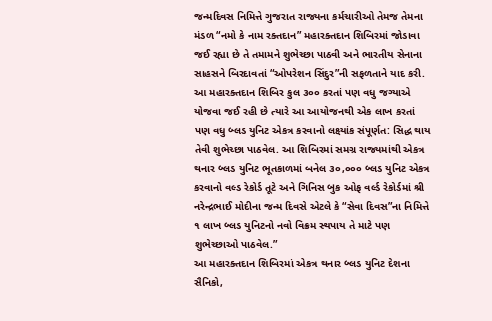જન્મદિવસ નિમિત્તે ગુજરાત રાજ્યના કર્મચારીઓ તેમજ તેમના મંડળ “નમો કે નામ રક્તદાન” મહારક્તદાન શિબિરમાં જોડાવા જઈ રહ્યા છે તે તમામને શુભેચ્છા પાઠવી અને ભારતીય સેનાના સાહસને બિરદાવતાં “ઓપરેશન સિંદુર”ની સફળતાને યાદ કરી. આ મહારક્તદાન શિબિર કુલ ૩૦૦ કરતાં પણ વધુ જગ્યાએ યોજવા જઈ રહી છે ત્યારે આ આયોજનથી એક લાખ કરતાં પણ વધુ બ્લડ યુનિટ એકત્ર કરવાનો લક્ષ્યાંક સંપૂર્ણત: સિદ્ધ થાય તેવી શુભેચ્છા પાઠવેલ. આ શિબિરમાં સમગ્ર રાજ્યમાંથી એકત્ર થનાર બ્લડ યુનિટ ભૂતકાળમાં બનેલ ૩૦,૦૦૦ બ્લડ યુનિટ એકત્ર કરવાનો વલ્ડ રેકોર્ડ તૂટે અને ગિનિસ બુક ઓફ વર્લ્ડ રેકોર્ડમાં શ્રી નરેન્દ્રભાઈ મોદીના જન્મ દિવસે એટલે કે “સેવા દિવસ”ના નિમિત્તે ૧ લાખ બ્લડ યુનિટનો નવો વિક્રમ સ્થપાય તે માટે પણ શુભેચ્છાઓ પાઠવેલ.”
આ મહારક્તદાન શિબિરમાં એકત્ર થનાર બ્લડ યુનિટ દેશના સૈનિકો,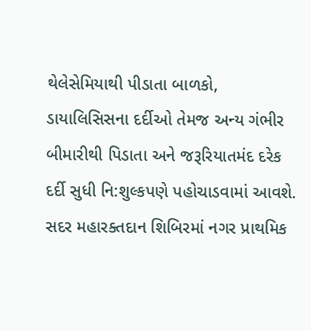થેલેસેમિયાથી પીડાતા બાળકો, ડાયાલિસિસના દર્દીઓ તેમજ અન્ય ગંભીર બીમારીથી પિડાતા અને જરૂરિયાતમંદ દરેક દર્દી સુધી નિ:શુલ્કપણે પહોચાડવામાં આવશે.
સદર મહારક્તદાન શિબિરમાં નગર પ્રાથમિક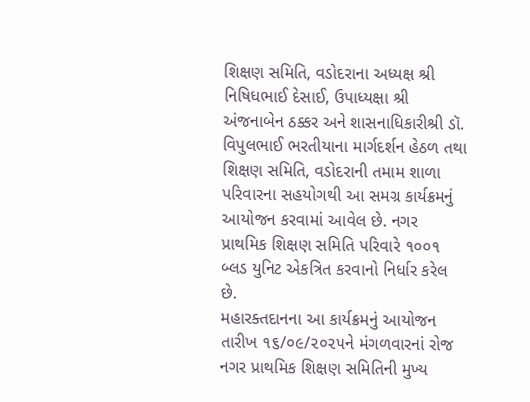શિક્ષણ સમિતિ, વડોદરાના અધ્યક્ષ શ્રી નિષિધભાઈ દેસાઈ, ઉપાધ્યક્ષા શ્રી અંજનાબેન ઠક્કર અને શાસનાધિકારીશ્રી ડૉ. વિપુલભાઈ ભરતીયાના માર્ગદર્શન હેઠળ તથા શિક્ષણ સમિતિ, વડોદરાની તમામ શાળા પરિવારના સહયોગથી આ સમગ્ર કાર્યક્રમનું આયોજન કરવામાં આવેલ છે. નગર પ્રાથમિક શિક્ષણ સમિતિ પરિવારે ૧૦૦૧ બ્લડ યુનિટ એકત્રિત કરવાનો નિર્ધાર કરેલ છે.
મહારક્તદાનના આ કાર્યક્રમનું આયોજન તારીખ ૧૬/૦૯/૨૦૨૫ને મંગળવારનાં રોજ નગર પ્રાથમિક શિક્ષણ સમિતિની મુખ્ય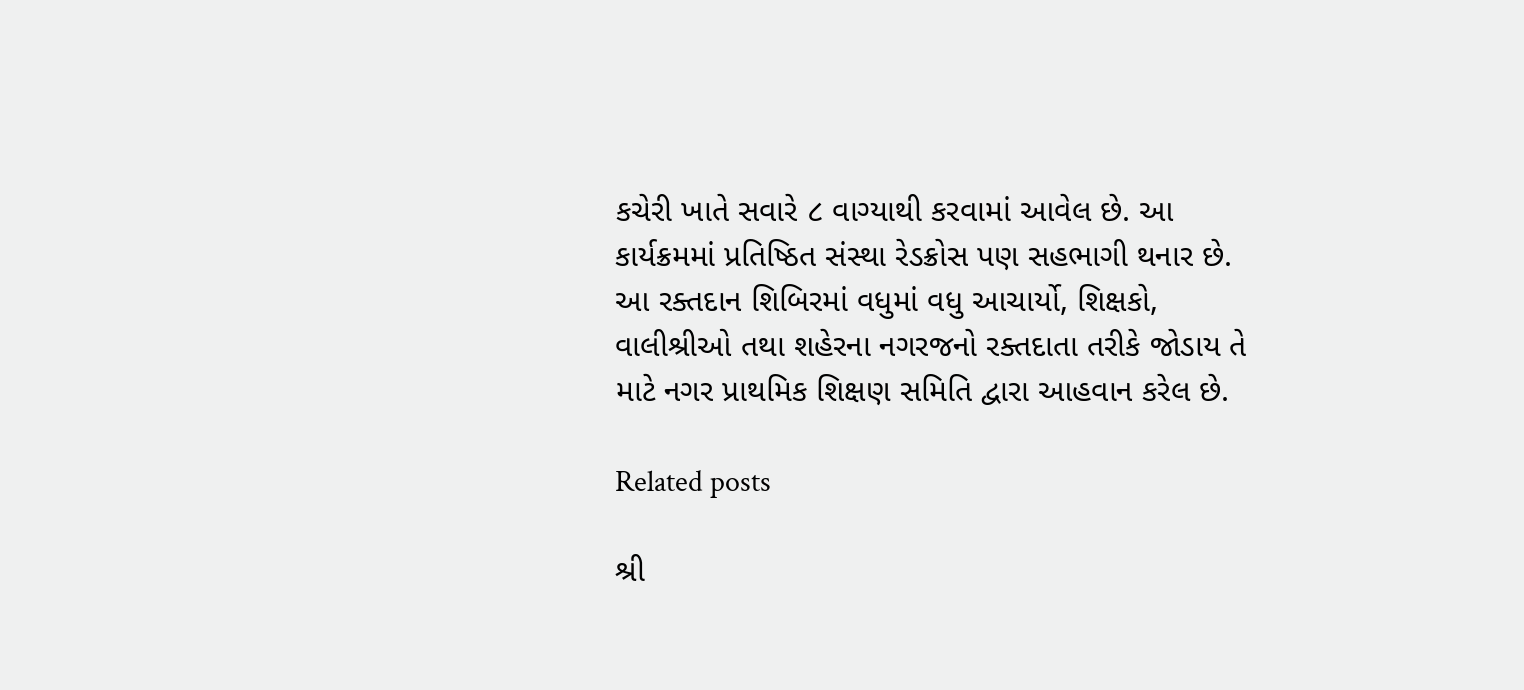કચેરી ખાતે સવારે ૮ વાગ્યાથી કરવામાં આવેલ છે. આ કાર્યક્રમમાં પ્રતિષ્ઠિત સંસ્થા રેડક્રોસ પણ સહભાગી થનાર છે. આ રક્તદાન શિબિરમાં વધુમાં વધુ આચાર્યો, શિક્ષકો, વાલીશ્રીઓ તથા શહેરના નગરજનો રક્તદાતા તરીકે જોડાય તે માટે નગર પ્રાથમિક શિક્ષણ સમિતિ દ્વારા આહવાન કરેલ છે.

Related posts

શ્રી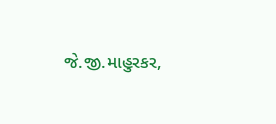જે.જી.માહુરકર,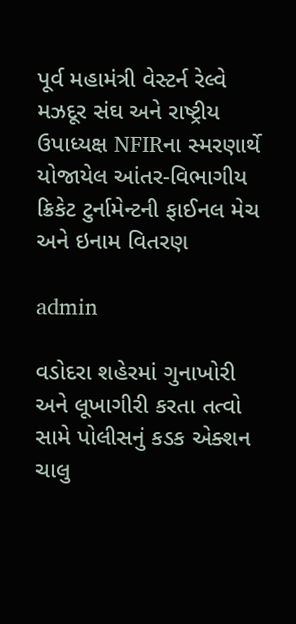પૂર્વ મહામંત્રી વેસ્ટર્ન રેલ્વે મઝદૂર સંઘ અને રાષ્ટ્રીય ઉપાધ્યક્ષ NFIRના સ્મરણાર્થે યોજાયેલ આંતર-વિભાગીય ક્રિકેટ ટુર્નામેન્ટની ફાઈનલ મેચ અને ઇનામ વિતરણ

admin

વડોદરા શહેરમાં ગુનાખોરી અને લૂખાગીરી કરતા તત્વો સામે પોલીસનું કડક એક્શન ચાલુ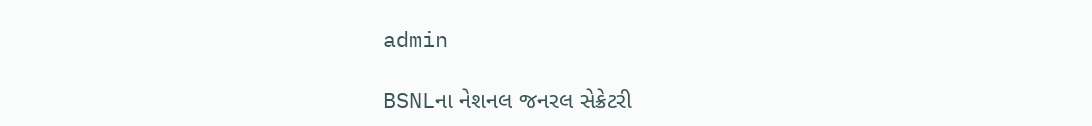admin

BSNLના નેશનલ જનરલ સેક્રેટરી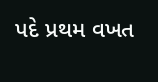પદે પ્રથમ વખત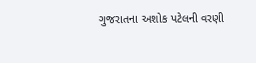ગુજરાતના અશોક પટેલની વરણી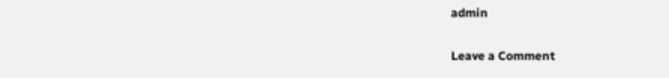admin

Leave a Comment